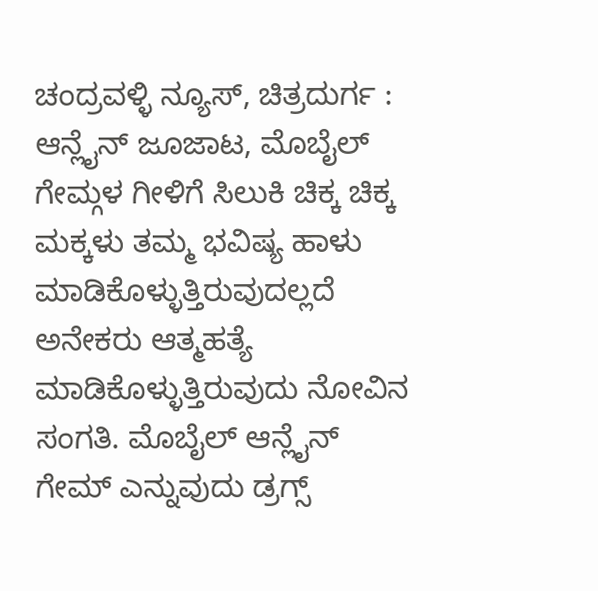ಚಂದ್ರವಳ್ಳಿ ನ್ಯೂಸ್, ಚಿತ್ರದುರ್ಗ :
ಆನ್ಲೈನ್ ಜೂಜಾಟ, ಮೊಬೈಲ್ ಗೇಮ್ಗಳ ಗೀಳಿಗೆ ಸಿಲುಕಿ ಚಿಕ್ಕ ಚಿಕ್ಕ ಮಕ್ಕಳು ತಮ್ಮ ಭವಿಷ್ಯ ಹಾಳು ಮಾಡಿಕೊಳ್ಳುತ್ತಿರುವುದಲ್ಲದೆ ಅನೇಕರು ಆತ್ಮಹತ್ಯೆ ಮಾಡಿಕೊಳ್ಳುತ್ತಿರುವುದು ನೋವಿನ ಸಂಗತಿ. ಮೊಬೈಲ್ ಆನ್ಲೈನ್ ಗೇಮ್ ಎನ್ನುವುದು ಡ್ರಗ್ಸ್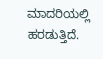ಮಾದರಿಯಲ್ಲಿ ಹರಡುತ್ತಿದೆ.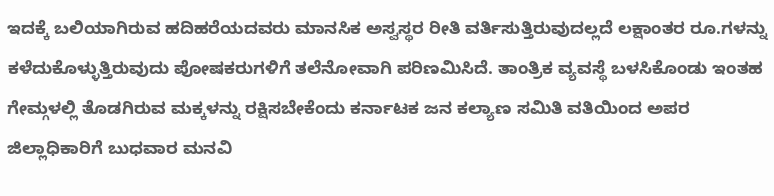ಇದಕ್ಕೆ ಬಲಿಯಾಗಿರುವ ಹದಿಹರೆಯದವರು ಮಾನಸಿಕ ಅಸ್ವಸ್ಥರ ರೀತಿ ವರ್ತಿಸುತ್ತಿರುವುದಲ್ಲದೆ ಲಕ್ಷಾಂತರ ರೂ.ಗಳನ್ನು ಕಳೆದುಕೊಳ್ಳುತ್ತಿರುವುದು ಪೋಷಕರುಗಳಿಗೆ ತಲೆನೋವಾಗಿ ಪರಿಣಮಿಸಿದೆ. ತಾಂತ್ರಿಕ ವ್ಯವಸ್ಥೆ ಬಳಸಿಕೊಂಡು ಇಂತಹ ಗೇಮ್ಗಳಲ್ಲಿ ತೊಡಗಿರುವ ಮಕ್ಕಳನ್ನು ರಕ್ಷಿಸಬೇಕೆಂದು ಕರ್ನಾಟಕ ಜನ ಕಲ್ಯಾಣ ಸಮಿತಿ ವತಿಯಿಂದ ಅಪರ ಜಿಲ್ಲಾಧಿಕಾರಿಗೆ ಬುಧವಾರ ಮನವಿ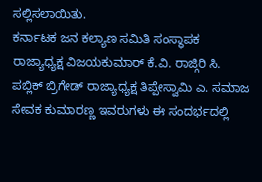ಸಲ್ಲಿಸಲಾಯಿತು.
ಕರ್ನಾಟಕ ಜನ ಕಲ್ಯಾಣ ಸಮಿತಿ ಸಂಸ್ಥಾಪಕ ರಾಜ್ಯಾಧ್ಯಕ್ಷ ವಿಜಯಕುಮಾರ್ ಕೆ.ವಿ. ರಾಜ್ಗಿರಿ ಸಿ. ಪಬ್ಲಿಕ್ ಬ್ರಿಗೇಡ್ ರಾಜ್ಯಾಧ್ಯಕ್ಷ ತಿಪ್ಪೇಸ್ವಾಮಿ ಎ. ಸಮಾಜ ಸೇವಕ ಕುಮಾರಣ್ಣ ಇವರುಗಳು ಈ ಸಂದರ್ಭದಲ್ಲಿ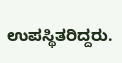ಉಪಸ್ಥಿತರಿದ್ದರು.